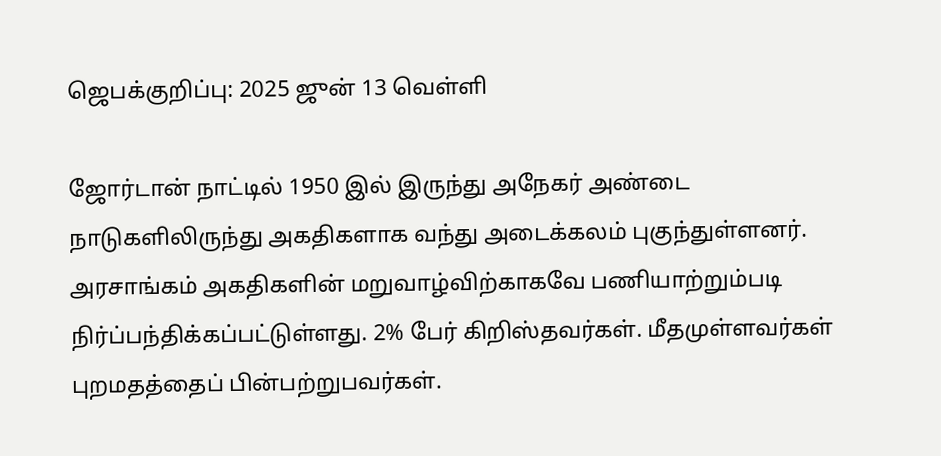ஜெபக்குறிப்பு: 2025 ஜுன் 13 வெள்ளி

ஜோர்டான் நாட்டில் 1950 இல் இருந்து அநேகர் அண்டை நாடுகளிலிருந்து அகதிகளாக வந்து அடைக்கலம் புகுந்துள்ளனர். அரசாங்கம் அகதிகளின் மறுவாழ்விற்காகவே பணியாற்றும்படி நிர்ப்பந்திக்கப்பட்டுள்ளது. 2% பேர் கிறிஸ்தவர்கள். மீதமுள்ளவர்கள் புறமதத்தைப் பின்பற்றுபவர்கள்.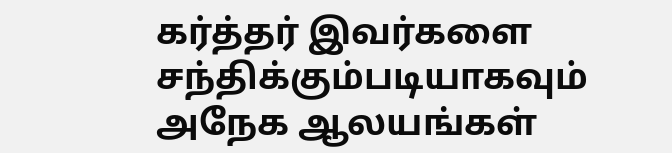கர்த்தர் இவர்களை சந்திக்கும்படியாகவும் அநேக ஆலயங்கள்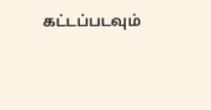கட்டப்படவும்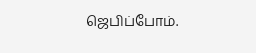ஜெபிப்போம்.